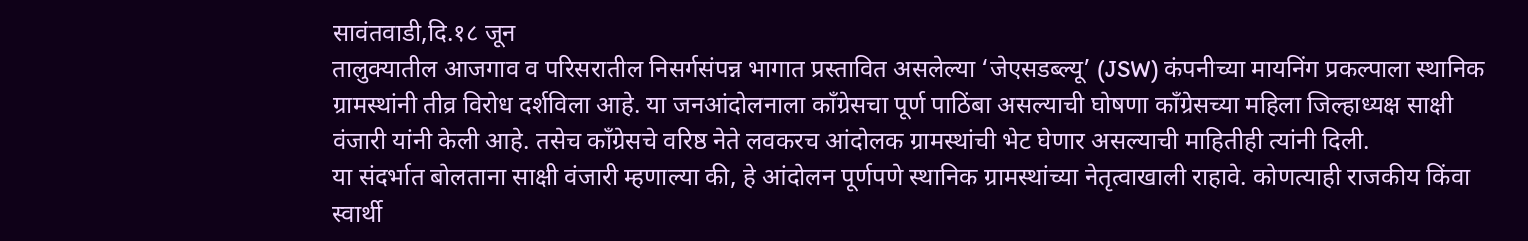सावंतवाडी,दि.१८ जून
तालुक्यातील आजगाव व परिसरातील निसर्गसंपन्न भागात प्रस्तावित असलेल्या ‘जेएसडब्ल्यू’ (JSW) कंपनीच्या मायनिंग प्रकल्पाला स्थानिक ग्रामस्थांनी तीव्र विरोध दर्शविला आहे. या जनआंदोलनाला काँग्रेसचा पूर्ण पाठिंबा असल्याची घोषणा काँग्रेसच्या महिला जिल्हाध्यक्ष साक्षी वंजारी यांनी केली आहे. तसेच काँग्रेसचे वरिष्ठ नेते लवकरच आंदोलक ग्रामस्थांची भेट घेणार असल्याची माहितीही त्यांनी दिली.
या संदर्भात बोलताना साक्षी वंजारी म्हणाल्या की, हे आंदोलन पूर्णपणे स्थानिक ग्रामस्थांच्या नेतृत्वाखाली राहावे. कोणत्याही राजकीय किंवा स्वार्थी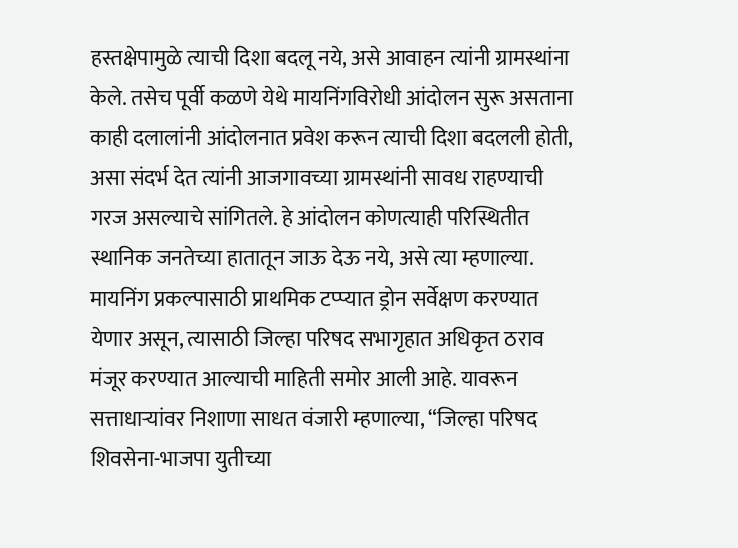हस्तक्षेपामुळे त्याची दिशा बदलू नये, असे आवाहन त्यांनी ग्रामस्थांना केले. तसेच पूर्वी कळणे येथे मायनिंगविरोधी आंदोलन सुरू असताना काही दलालांनी आंदोलनात प्रवेश करून त्याची दिशा बदलली होती, असा संदर्भ देत त्यांनी आजगावच्या ग्रामस्थांनी सावध राहण्याची गरज असल्याचे सांगितले. हे आंदोलन कोणत्याही परिस्थितीत स्थानिक जनतेच्या हातातून जाऊ देऊ नये, असे त्या म्हणाल्या.
मायनिंग प्रकल्पासाठी प्राथमिक टप्प्यात ड्रोन सर्वेक्षण करण्यात येणार असून, त्यासाठी जिल्हा परिषद सभागृहात अधिकृत ठराव मंजूर करण्यात आल्याची माहिती समोर आली आहे. यावरून सत्ताधाऱ्यांवर निशाणा साधत वंजारी म्हणाल्या, “जिल्हा परिषद शिवसेना-भाजपा युतीच्या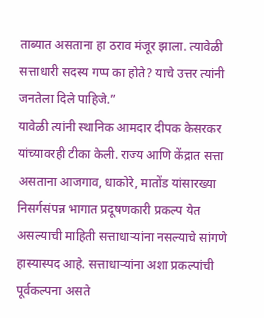ताब्यात असताना हा ठराव मंजूर झाला. त्यावेळी सत्ताधारी सदस्य गप्प का होते? याचे उत्तर त्यांनी जनतेला दिले पाहिजे.”
यावेळी त्यांनी स्थानिक आमदार दीपक केसरकर यांच्यावरही टीका केली. राज्य आणि केंद्रात सत्ता असताना आजगाव, धाकोरे, मातोंड यांसारख्या निसर्गसंपन्न भागात प्रदूषणकारी प्रकल्प येत असल्याची माहिती सत्ताधाऱ्यांना नसल्याचे सांगणे हास्यास्पद आहे. सत्ताधाऱ्यांना अशा प्रकल्पांची पूर्वकल्पना असते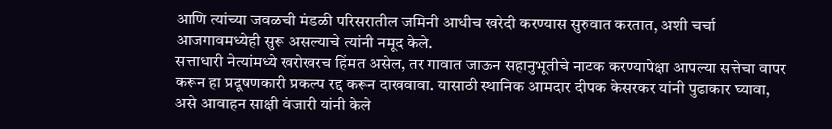आणि त्यांच्या जवळची मंडळी परिसरातील जमिनी आधीच खरेदी करण्यास सुरुवात करतात, अशी चर्चा आजगावमध्येही सुरू असल्याचे त्यांनी नमूद केले.
सत्ताधारी नेत्यांमध्ये खरोखरच हिंमत असेल, तर गावात जाऊन सहानुभूतीचे नाटक करण्यापेक्षा आपल्या सत्तेचा वापर करून हा प्रदूषणकारी प्रकल्प रद्द करून दाखवावा. यासाठी स्थानिक आमदार दीपक केसरकर यांनी पुढाकार घ्यावा, असे आवाहन साक्षी वंजारी यांनी केले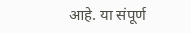आहे. या संपूर्ण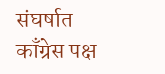संघर्षात काँग्रेस पक्ष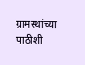ग्रामस्थांच्या पाठीशी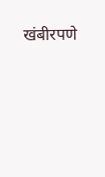खंबीरपणे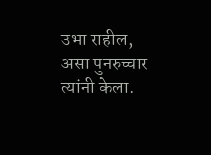उभा राहील, असा पुनरुच्चार त्यांनी केला.